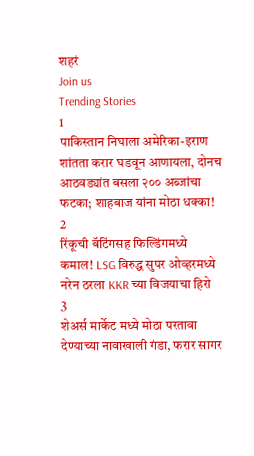शहरं
Join us
Trending Stories
1
पाकिस्तान निघाला अमेरिका-इराण शांतता करार घडवून आणायला, दोनच आठवड्यांत बसला २०० अब्जांचा फटका; शाहबाज यांना मोठा धक्का!
2
रिंकूची बॅटिंगसह फिल्डिंगमध्ये कमाल! LSG विरुद्ध सुपर ओव्हरमध्ये नरेन ठरला KKR च्या विजयाचा हिरो
3
शेअर्स मार्केट मध्ये मोठा परतावा देण्याच्या नावाखाली गंडा, फरार सागर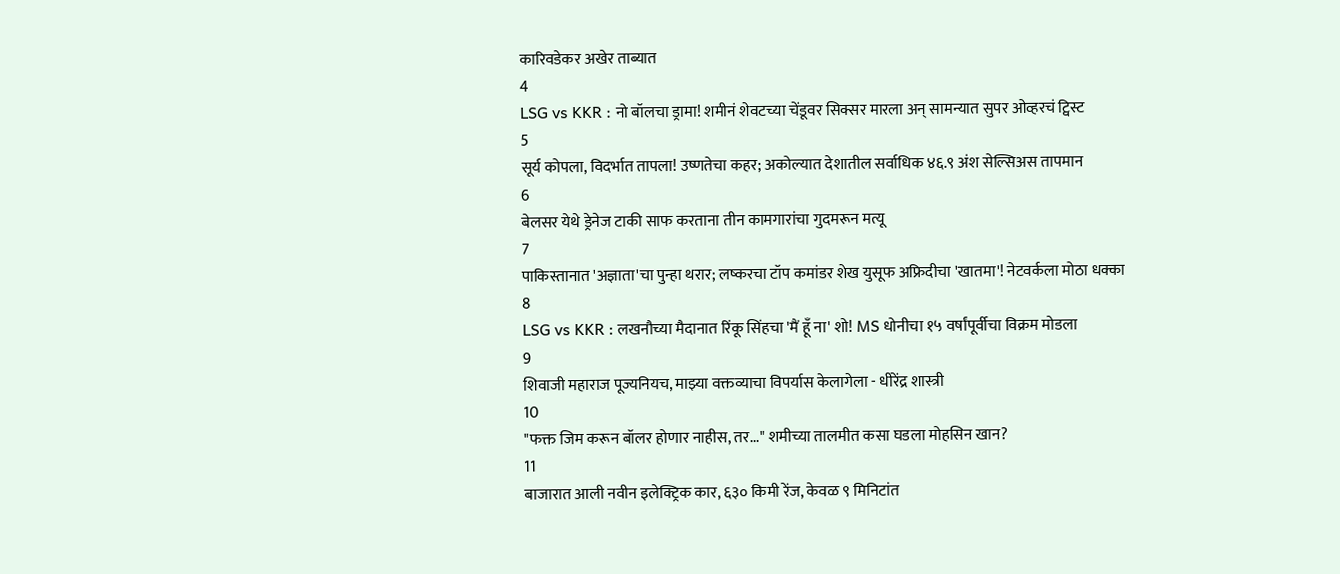कारिवडेकर अखेर ताब्यात
4
LSG vs KKR : नो बॉलचा ड्रामा! शमीनं शेवटच्या चेंडूवर सिक्सर मारला अन् सामन्यात सुपर ओव्हरचं ट्विस्ट
5
सूर्य कोपला, विदर्भात तापला! उष्णतेचा कहर; अकोल्यात देशातील सर्वाधिक ४६.९ अंश सेल्सिअस तापमान
6
बेलसर येथे ड्रेनेज टाकी साफ करताना तीन कामगारांचा गुदमरून मत्यू
7
पाकिस्तानात 'अज्ञाता'चा पुन्हा थरार; लष्करचा टॉप कमांडर शेख युसूफ अफ्रिदीचा 'खातमा'! नेटवर्कला मोठा धक्का
8
LSG vs KKR : लखनौच्या मैदानात रिंकू सिंहचा 'मैं हूँ ना' शो! MS धोनीचा १५ वर्षांपूर्वीचा विक्रम मोडला
9
शिवाजी महाराज पूज्यनियच, माझ्या वक्तव्याचा विपर्यास केलागेला - धीरेंद्र शास्त्री
10
"फक्त जिम करून बॉलर होणार नाहीस, तर..." शमीच्या तालमीत कसा घडला मोहसिन खान?
11
बाजारात आली नवीन इलेक्ट्रिक कार, ६३० किमी रेंज, केवळ ९ मिनिटांत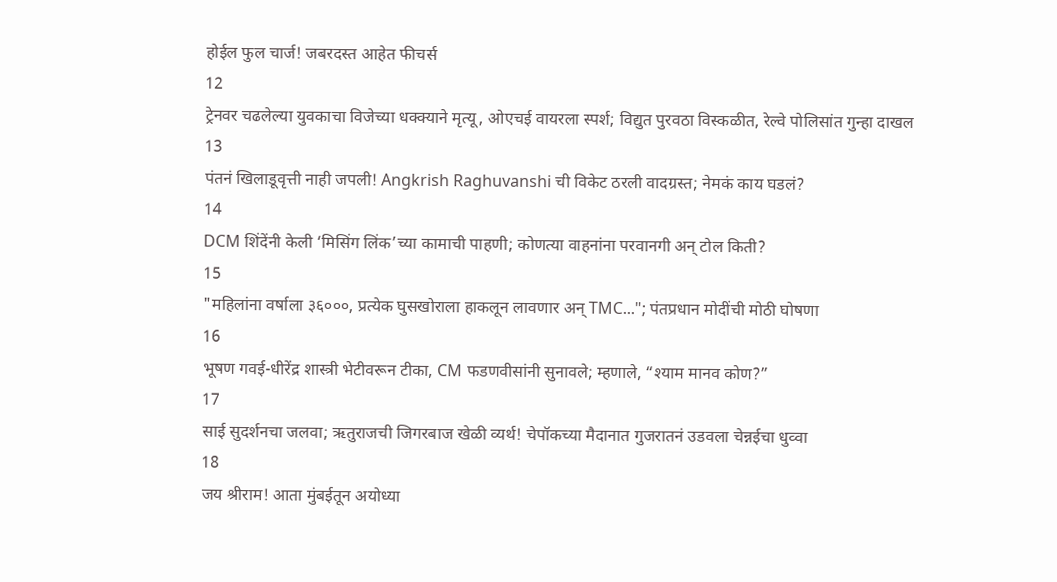होईल फुल चार्ज! जबरदस्त आहेत फीचर्स
12
ट्रेनवर चढलेल्या युवकाचा विजेच्या धक्क्याने मृत्यू, ओएचई वायरला स्पर्श; विद्युत पुरवठा विस्कळीत, रेल्वे पोलिसांत गुन्हा दाखल
13
पंतनं खिलाडूवृत्ती नाही जपली! Angkrish Raghuvanshi ची विकेट ठरली वादग्रस्त; नेमकं काय घडलं?
14
DCM शिंदेंनी केली ‘मिसिंग लिंक’च्या कामाची पाहणी; कोणत्या वाहनांना परवानगी अन् टोल किती?
15
"महिलांना वर्षाला ३६०००, प्रत्येक घुसखोराला हाकलून लावणार अन् TMC..."; पंतप्रधान मोदींची मोठी घोषणा
16
भूषण गवई-धीरेंद्र शास्त्री भेटीवरून टीका, CM फडणवीसांनी सुनावले; म्हणाले, “श्याम मानव कोण?”
17
साई सुदर्शनचा जलवा; ऋतुराजची जिगरबाज खेळी व्यर्थ! चेपॉकच्या मैदानात गुजरातनं उडवला चेन्नईचा धुव्वा
18
जय श्रीराम! आता मुंबईतून अयोध्या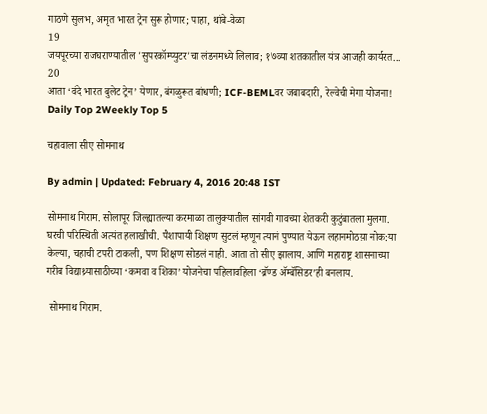गाठणे सुलभ, अमृत भारत ट्रेन सुरू होणार; पाहा, थांबे-वेळा
19
जयपूरच्या राजघराण्यातील 'सुपरकॉम्प्युटर'चा लंडनमध्ये लिलाव; १७व्या शतकातील यंत्र आजही कार्यरत...
20
आता ‘वंदे भारत बुलेट ट्रेन’ येणार, बंगळुरूत बांधणी; ICF-BEMLवर जबाबदारी, रेल्वेची मेगा योजना!
Daily Top 2Weekly Top 5

चहावाला सीए सोमनाथ

By admin | Updated: February 4, 2016 20:48 IST

सोमनाथ गिराम. सोलापूर जिल्ह्यातल्या करमाळा तालुक्यातील सांगवी गावच्या शेतकरी कुटुंबातला मुलगा. घरची परिस्थिती अत्यंत हलाखीची. पैशापायी शिक्षण सुटलं म्हणून त्यानं पुण्यात येऊन लहानमोठय़ा नोक:या केल्या, चहाची टपरी टाकली, पण शिक्षण सोडलं नाही. आता तो सीए झालाय. आणि महाराष्ट्र शासनाच्या गरीब विद्याथ्र्यासाठीच्या ‘कमवा व शिका’ योजनेचा पहिलावहिला ‘ब्रॅण्ड ॲम्बॅसिडर’ही बनलाय.

 सोमनाथ गिराम.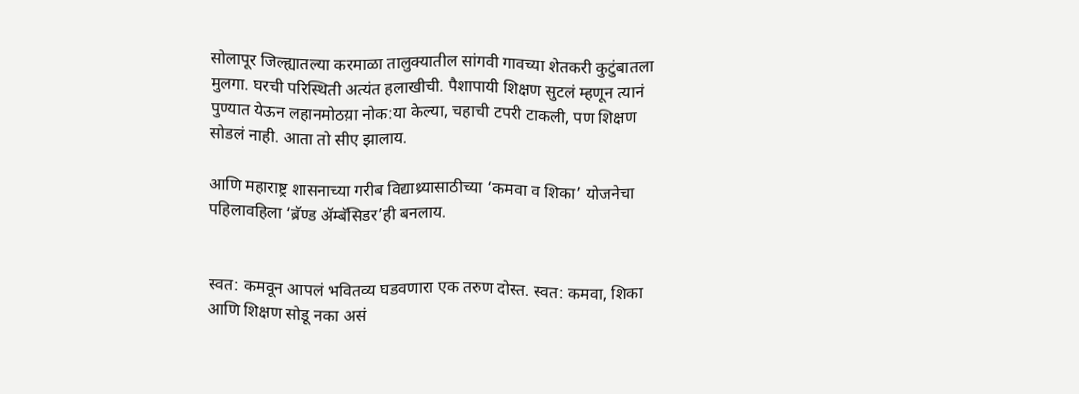सोलापूर जिल्ह्यातल्या करमाळा तालुक्यातील सांगवी गावच्या शेतकरी कुटुंबातला मुलगा. घरची परिस्थिती अत्यंत हलाखीची. पैशापायी शिक्षण सुटलं म्हणून त्यानं पुण्यात येऊन लहानमोठय़ा नोक:या केल्या, चहाची टपरी टाकली, पण शिक्षण सोडलं नाही. आता तो सीए झालाय.

आणि महाराष्ट्र शासनाच्या गरीब विद्याथ्र्यासाठीच्या ‘कमवा व शिका’ योजनेचा  पहिलावहिला ‘ब्रॅण्ड ॲम्बॅसिडर’ही बनलाय.


स्वत: कमवून आपलं भवितव्य घडवणारा एक तरुण दोस्त. स्वत: कमवा, शिका आणि शिक्षण सोडू नका असं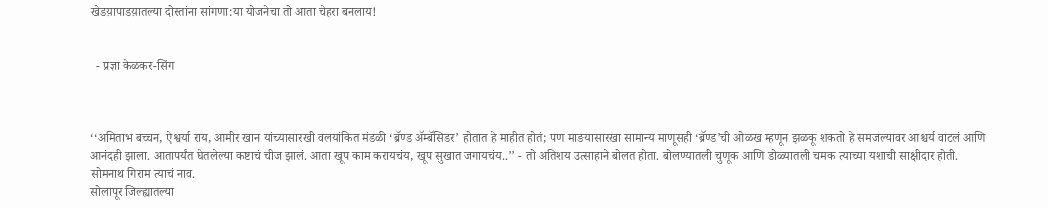खेडय़ापाडय़ातल्या दोस्तांना सांगणा:या योजनेचा तो आता चेहरा बनलाय!


  - प्रज्ञा केळकर-सिंग



‘‘अमिताभ बच्चन, ऐश्वर्या राय, आमीर खान यांच्यासारखी वलयांकित मंडळी ‘ब्रॅण्ड ॲम्बॅसिडर’ होतात हे माहीत होतं; पण माङयासारखा सामान्य माणूसही ‘ब्रॅण्ड’ची ओळख म्हणून झळकू शकतो हे समजल्यावर आश्चर्य वाटलं आणि आनंदही झाला. आतापर्यंत घेतलेल्या कष्टाचं चीज झालं. आता खूप काम करायचंय, खूप सुखात जगायचंय..’’ - तो अतिशय उत्साहाने बोलत होता. बोलण्यातली चुणूक आणि डोळ्यातली चमक त्याच्या यशाची साक्षीदार होती.
सोमनाथ गिराम त्याचं नाव.
सोलापूर जिल्ह्यातल्या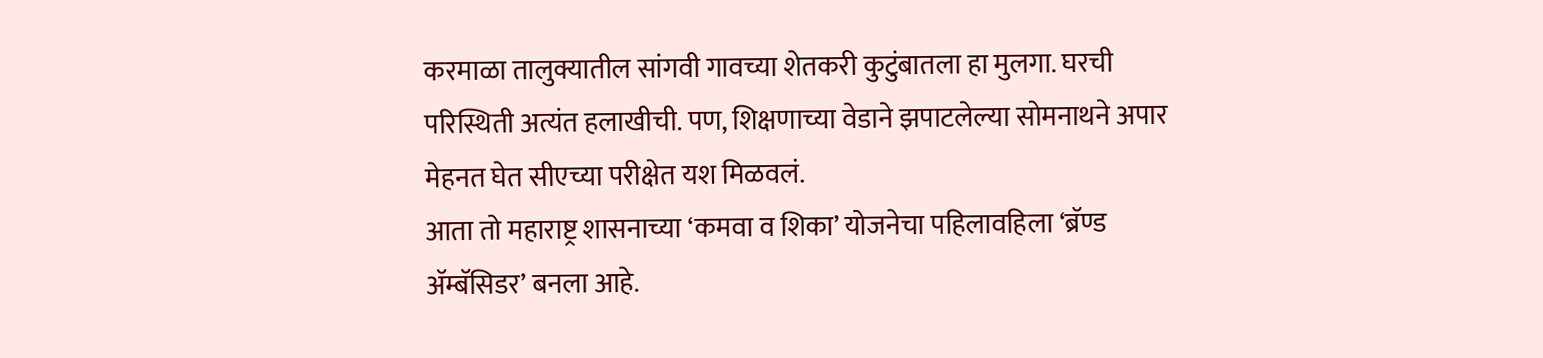करमाळा तालुक्यातील सांगवी गावच्या शेतकरी कुटुंबातला हा मुलगा. घरची परिस्थिती अत्यंत हलाखीची. पण, शिक्षणाच्या वेडाने झपाटलेल्या सोमनाथने अपार मेहनत घेत सीएच्या परीक्षेत यश मिळवलं.
आता तो महाराष्ट्र शासनाच्या ‘कमवा व शिका’ योजनेचा पहिलावहिला ‘ब्रॅण्ड ॲम्बॅसिडर’ बनला आहे.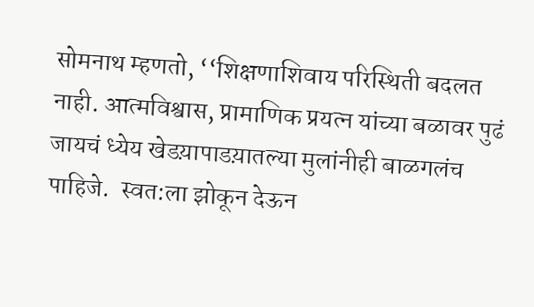सोमनाथ म्हणतो, ‘‘शिक्षणाशिवाय परिस्थिती बदलत नाही. आत्मविश्वास, प्रामाणिक प्रयत्न यांच्या बळावर पुढं जायचं ध्येय खेडय़ापाडय़ातल्या मुलांनीही बाळगलंच पाहिजे.  स्वत:ला झोकून देऊन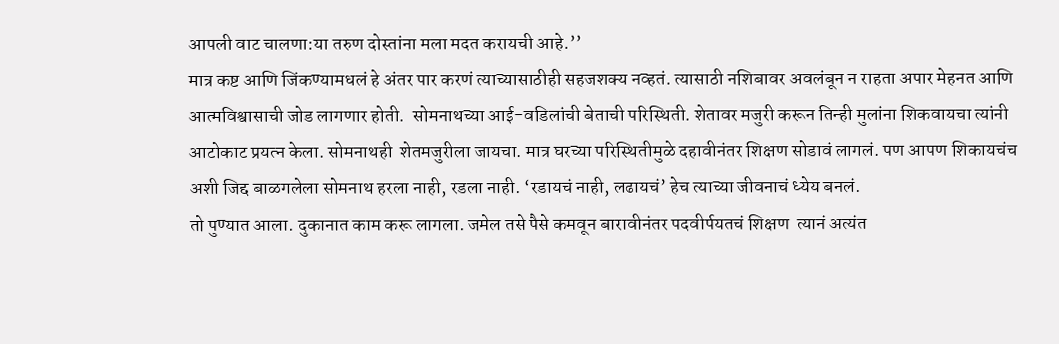आपली वाट चालणा:या तरुण दोस्तांना मला मदत करायची आहे.’’
मात्र कष्ट आणि जिंकण्यामधलं हे अंतर पार करणं त्याच्यासाठीही सहजशक्य नव्हतं. त्यासाठी नशिबावर अवलंबून न राहता अपार मेहनत आणि आत्मविश्वासाची जोड लागणार होती.  सोमनाथच्या आई-वडिलांची बेताची परिस्थिती. शेतावर मजुरी करून तिन्ही मुलांना शिकवायचा त्यांनी आटोकाट प्रयत्न केला. सोमनाथही  शेतमजुरीला जायचा. मात्र घरच्या परिस्थितीमुळे दहावीनंतर शिक्षण सोडावं लागलं. पण आपण शिकायचंच अशी जिद्द बाळगलेला सोमनाथ हरला नाही, रडला नाही. ‘रडायचं नाही, लढायचं’ हेच त्याच्या जीवनाचं ध्येय बनलं.
तो पुण्यात आला. दुकानात काम करू लागला. जमेल तसे पैसे कमवून बारावीनंतर पदवीर्पयतचं शिक्षण  त्यानं अत्यंत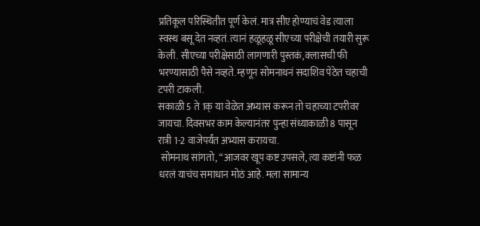प्रतिकूल परिस्थितीत पूर्ण केलं. मात्र सीए होण्याचं वेड त्याला स्वस्थ बसू देत नव्हतं. त्यानं हळूहळू सीएच्या परीक्षेची तयारी सुरू केली. सीएच्या परीक्षेसाठी लागणारी पुस्तकं, क्लासची फी भरण्यासाठी पैसे नव्हते. म्हणून सोमनाथनं सदाशिव पेठेत चहाची टपरी टाकली.
सकाळी 5 ते 1क् या वेळेत अभ्यास करून तो चहाच्या टपरीवर जायचा. दिवसभर काम केल्यानंतर पुन्हा संध्याकाळी 8 पासून रात्री 1-2 वाजेपर्यंत अभ्यास करायचा.
 सोमनाथ सांगतो, ‘‘आजवर खूप कष्ट उपसले, त्या कष्टांनी फळ धरलं याचंच समाधान मोठं आहे. मला सामान्य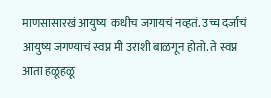माणसासारखं आयुष्य  कधीच जगायचं नव्हतं. उच्च दर्जाचं आयुष्य जगण्याचं स्वप्न मी उराशी बाळगून होतो. ते स्वप्न आता हळूहळू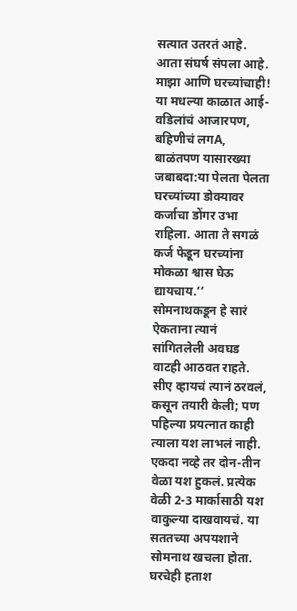सत्यात उतरतं आहे. आता संघर्ष संपला आहे. माझा आणि घरच्यांचाही! या मधल्या काळात आई-वडिलांचं आजारपण, बहिणीचं लगA, बाळंतपण यासारख्या जबाबदा:या पेलता पेलता घरच्यांच्या डोक्यावर कर्जाचा डोंगर उभा राहिला. आता ते सगळं कर्ज फेडून घरच्यांना मोकळा श्वास घेऊ द्यायचाय.’’
सोमनाथकडून हे सारं ऐकताना त्यानं सांगितलेली अवघड वाटही आठवत राहते. सीए व्हायचं त्यानं ठरवलं, कसून तयारी केली; पण पहिल्या प्रयत्नात काही त्याला यश लाभलं नाही. एकदा नव्हे तर दोन-तीन वेळा यश हुकलं. प्रत्येक वेळी 2-3 मार्कासाठी यश वाकुल्या दाखवायचं. या सततच्या अपयशाने सोमनाथ खचला होता. घरचेही हताश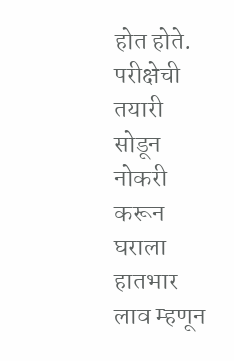होत होते. परीक्षेची तयारी सोडून नोकरी करून घराला हातभार लाव म्हणून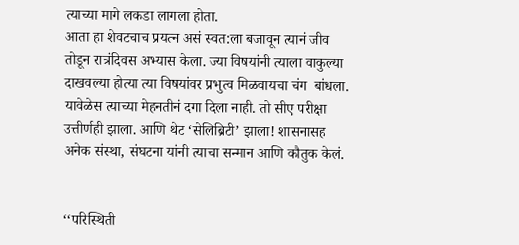त्याच्या मागे लकडा लागला होता.
आता हा शेवटचाच प्रयत्न असं स्वत:ला बजावून त्यानं जीव तोडून रात्रंदिवस अभ्यास केला. ज्या विषयांनी त्याला वाकुल्या दाखवल्या होत्या त्या विषयांवर प्रभुत्व मिळवायचा चंग  बांधला.
यावेळेस त्याच्या मेहनतीनं दगा दिला नाही. तो सीए परीक्षा उत्तीर्णही झाला. आणि थेट ‘सेलिब्रिटी’ झाला! शासनासह अनेक संस्था, संघटना यांनी त्याचा सन्मान आणि कौतुक केलं.


‘‘परिस्थिती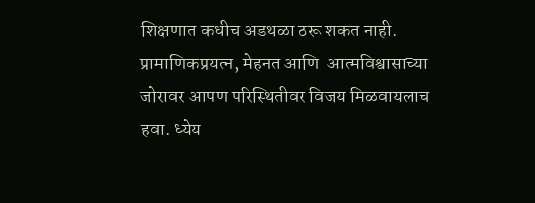शिक्षणात कधीच अडथळा ठरू शकत नाही. प्रामाणिकप्रयत्न, मेहनत आणि  आत्मविश्वासाच्या जोरावर आपण परिस्थितीवर विजय मिळवायलाच हवा. ध्येय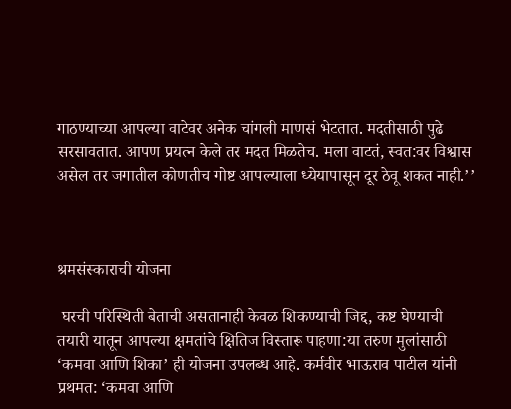गाठण्याच्या आपल्या वाटेवर अनेक चांगली माणसं भेटतात. मदतीसाठी पुढे सरसावतात. आपण प्रयत्न केले तर मदत मिळतेच. मला वाटतं, स्वत:वर विश्वास असेल तर जगातील कोणतीच गोष्ट आपल्याला ध्येयापासून दूर ठेवू शकत नाही.’’



श्रमसंस्काराची योजना

 घरची परिस्थिती बेताची असतानाही केवळ शिकण्याची जिद्द, कष्ट घेण्याची तयारी यातून आपल्या क्षमतांचे क्षितिज विस्तारू पाहणा:या तरुण मुलांसाठी ‘कमवा आणि शिका’ ही योजना उपलब्ध आहे. कर्मवीर भाऊराव पाटील यांनी प्रथमत: ‘कमवा आणि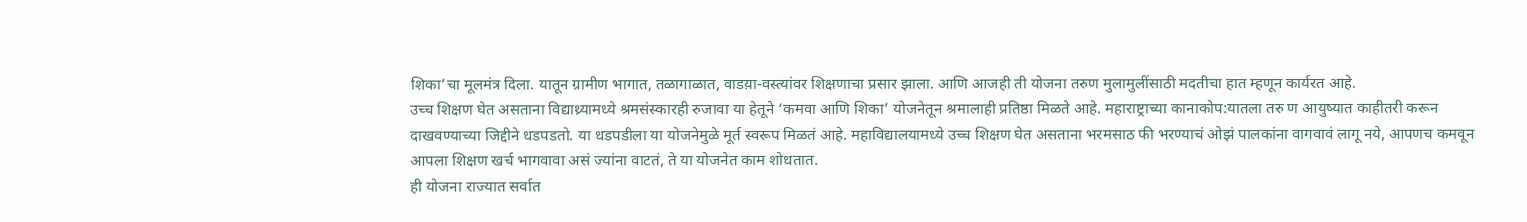शिका’चा मूलमंत्र दिला. यातून ग्रामीण भागात, तळागाळात, वाडय़ा-वस्त्यांवर शिक्षणाचा प्रसार झाला. आणि आजही ती योजना तरुण मुलामुलींसाठी मदतीचा हात म्हणून कार्यरत आहे.
उच्च शिक्षण घेत असताना विद्याथ्र्यामध्ये श्रमसंस्कारही रुजावा या हेतूने ‘कमवा आणि शिका’ योजनेतून श्रमालाही प्रतिष्ठा मिळते आहे. महाराष्ट्राच्या कानाकोप:यातला तरु ण आयुष्यात काहीतरी करून दाखवण्याच्या जिद्दीने धडपडतो. या धडपडीला या योजनेमुळे मूर्त स्वरूप मिळतं आहे. महाविद्यालयामध्ये उच्च शिक्षण घेत असताना भरमसाठ फी भरण्याचं ओझं पालकांना वागवावं लागू नये, आपणच कमवून आपला शिक्षण खर्च भागवावा असं ज्यांना वाटतं, ते या योजनेत काम शोधतात.
ही योजना राज्यात सर्वात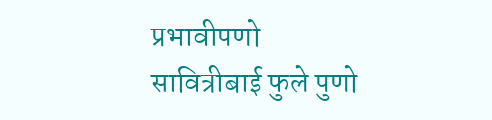प्रभावीपणो सावित्रीबाई फुले पुणो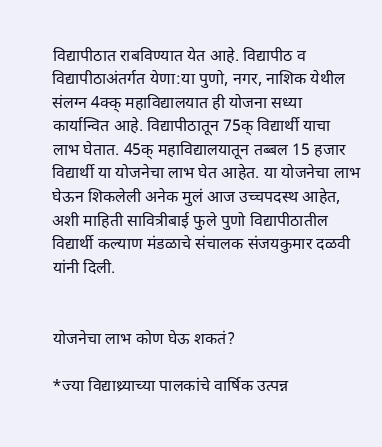विद्यापीठात राबविण्यात येत आहे. विद्यापीठ व विद्यापीठाअंतर्गत येणा:या पुणो, नगर, नाशिक येथील संलग्न 4क्क् महाविद्यालयात ही योजना सध्या कार्यान्वित आहे. विद्यापीठातून 75क् विद्यार्थी याचा लाभ घेतात. 45क् महाविद्यालयातून तब्बल 15 हजार विद्यार्थी या योजनेचा लाभ घेत आहेत. या योजनेचा लाभ घेऊन शिकलेली अनेक मुलं आज उच्चपदस्थ आहेत, अशी माहिती सावित्रीबाई फुले पुणो विद्यापीठातील विद्यार्थी कल्याण मंडळाचे संचालक संजयकुमार दळवी यांनी दिली.


योजनेचा लाभ कोण घेऊ शकतं?

*ज्या विद्याथ्र्याच्या पालकांचे वार्षिक उत्पन्न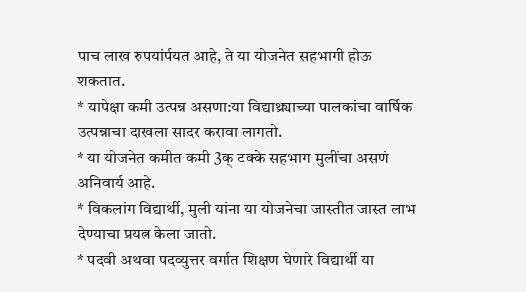पाच लाख रुपयांर्पयत आहे, ते या योजनेत सहभागी होऊ शकतात.
* यापेक्षा कमी उत्पन्न असणा:या विद्याथ्र्याच्या पालकांचा वार्षिक उत्पन्नाचा दाखला सादर करावा लागतो.
* या योजनेत कमीत कमी 3क् टक्के सहभाग मुलींचा असणं अनिवार्य आहे.
* विकलांग विद्यार्थी, मुली यांना या योजनेचा जास्तीत जास्त लाभ देण्याचा प्रयत्न केला जातो.
* पदवी अथवा पदव्युत्तर वर्गात शिक्षण घेणारे विद्यार्थी या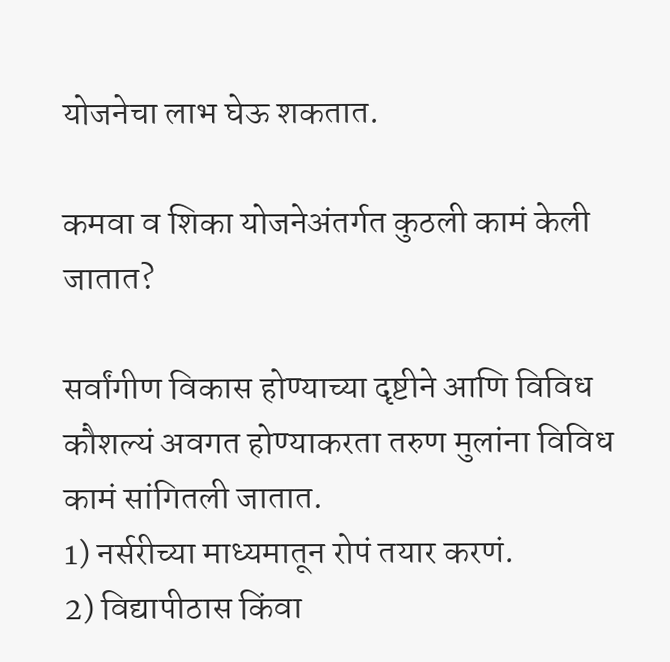योजनेचा लाभ घेऊ शकतात.

कमवा व शिका योजनेअंतर्गत कुठली कामं केली जातात?

सर्वांगीण विकास होण्याच्या दृष्टीने आणि विविध कौशल्यं अवगत होण्याकरता तरुण मुलांना विविध कामं सांगितली जातात.
1) नर्सरीच्या माध्यमातून रोपं तयार करणं.
2) विद्यापीठास किंवा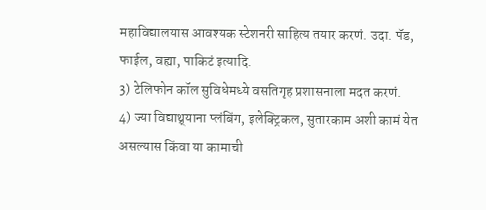महाविद्यालयास आवश्यक स्टेशनरी साहित्य तयार करणं. उदा. पॅड, फाईल, वह्या, पाकिटं इत्यादि.
3) टेलिफोन कॉल सुविधेमध्ये वसतिगृह प्रशासनाला मदत करणं.
4) ज्या विद्याथ्र्याना प्लंबिंग, इलेक्ट्रिकल, सुतारकाम अशी कामं येत असल्यास किंवा या कामाची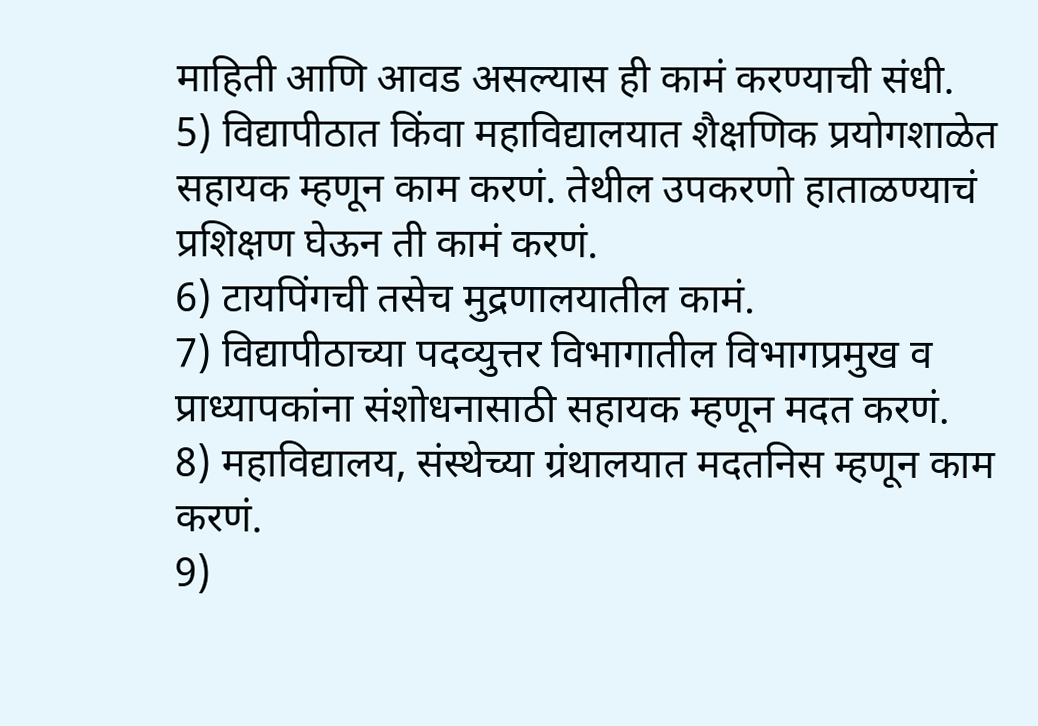माहिती आणि आवड असल्यास ही कामं करण्याची संधी.
5) विद्यापीठात किंवा महाविद्यालयात शैक्षणिक प्रयोगशाळेत सहायक म्हणून काम करणं. तेथील उपकरणो हाताळण्याचं प्रशिक्षण घेऊन ती कामं करणं.
6) टायपिंगची तसेच मुद्रणालयातील कामं.
7) विद्यापीठाच्या पदव्युत्तर विभागातील विभागप्रमुख व प्राध्यापकांना संशोधनासाठी सहायक म्हणून मदत करणं.
8) महाविद्यालय, संस्थेच्या ग्रंथालयात मदतनिस म्हणून काम करणं.
9)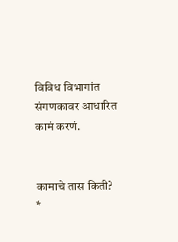विविध विभागांत संगणकावर आधारित कामं करणं.


कामाचे तास किती?
*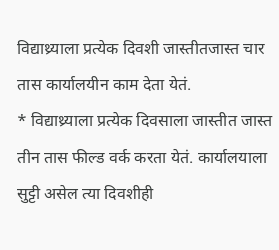विद्याथ्र्याला प्रत्येक दिवशी जास्तीतजास्त चार तास कार्यालयीन काम देता येतं.
* विद्याथ्र्याला प्रत्येक दिवसाला जास्तीत जास्त तीन तास फील्ड वर्क करता येतं. कार्यालयाला सुट्टी असेल त्या दिवशीही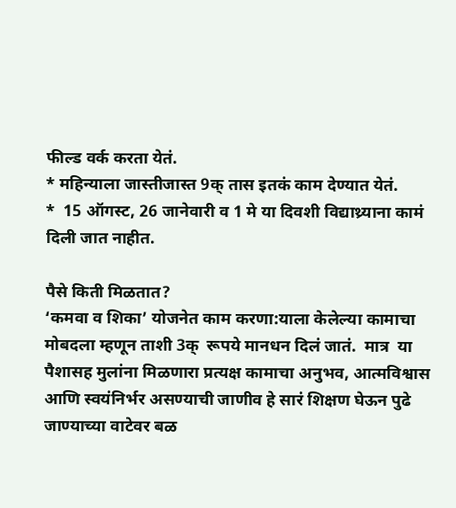फील्ड वर्क करता येतं.
* महिन्याला जास्तीजास्त 9क् तास इतकं काम देण्यात येतं.
*  15 ऑगस्ट, 26 जानेवारी व 1 मे या दिवशी विद्याथ्र्याना कामं दिली जात नाहीत.

पैसे किती मिळतात?
‘कमवा व शिका’ योजनेत काम करणा:याला केलेल्या कामाचा मोबदला म्हणून ताशी 3क्  रूपये मानधन दिलं जातं.  मात्र  या पैशासह मुलांना मिळणारा प्रत्यक्ष कामाचा अनुभव, आत्मविश्वास आणि स्वयंनिर्भर असण्याची जाणीव हे सारं शिक्षण घेऊन पुढे जाण्याच्या वाटेवर बळ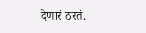देणारं ठरतं.